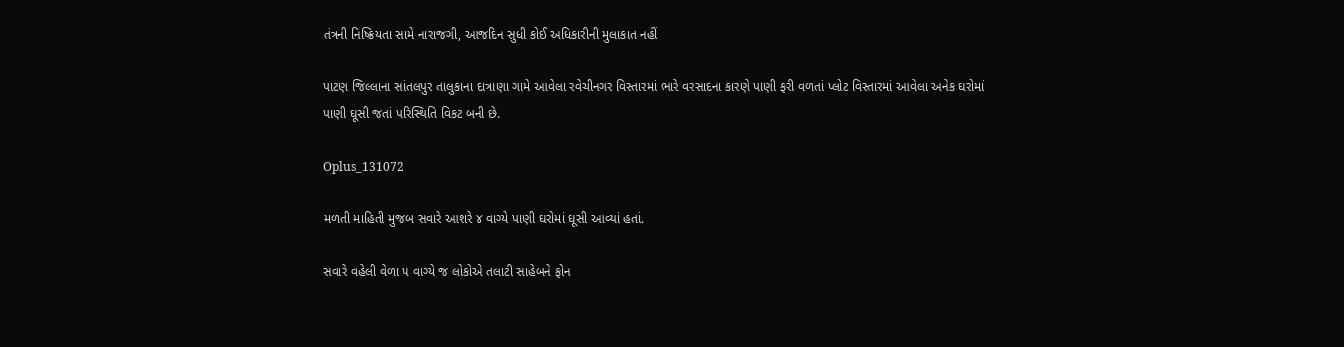તંત્રની નિષ્ક્રિયતા સામે નારાજગી, આજદિન સુધી કોઈ અધિકારીની મુલાકાત નહીં

પાટણ જિલ્લાના સાંતલપુર તાલુકાના દાત્રાણા ગામે આવેલા રવેચીનગર વિસ્તારમાં ભારે વરસાદના કારણે પાણી ફરી વળતાં પ્લોટ વિસ્તારમાં આવેલા અનેક ઘરોમાં પાણી ઘૂસી જતાં પરિસ્થિતિ વિકટ બની છે.

Oplus_131072

મળતી માહિતી મુજબ સવારે આશરે ૪ વાગ્યે પાણી ઘરોમાં ઘૂસી આવ્યાં હતાં.

સવારે વહેલી વેળા ૫ વાગ્યે જ લોકોએ તલાટી સાહેબને ફોન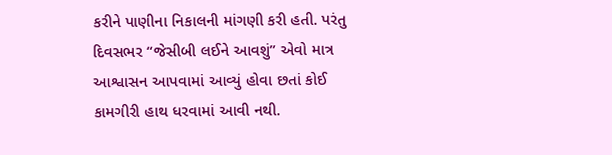કરીને પાણીના નિકાલની માંગણી કરી હતી. પરંતુ દિવસભર “જેસીબી લઈને આવશું” એવો માત્ર આશ્વાસન આપવામાં આવ્યું હોવા છતાં કોઈ કામગીરી હાથ ધરવામાં આવી નથી.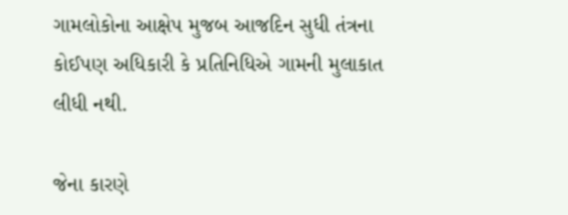ગામલોકોના આક્ષેપ મુજબ આજદિન સુધી તંત્રના કોઈપણ અધિકારી કે પ્રતિનિધિએ ગામની મુલાકાત લીધી નથી.

જેના કારણે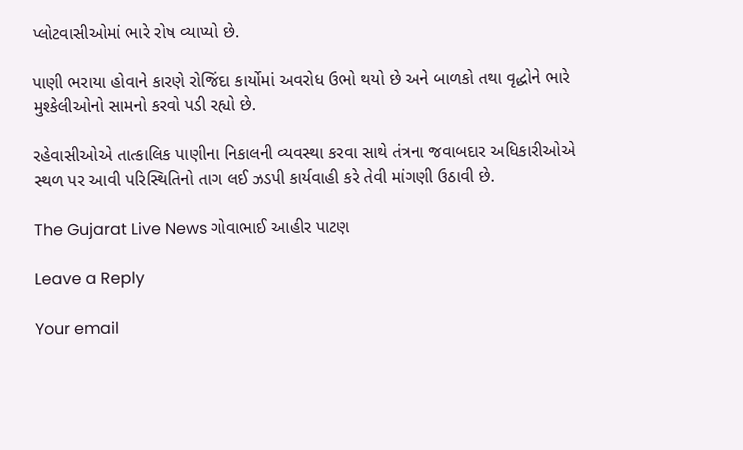પ્લોટવાસીઓમાં ભારે રોષ વ્યાપ્યો છે.

પાણી ભરાયા હોવાને કારણે રોજિંદા કાર્યોમાં અવરોધ ઉભો થયો છે અને બાળકો તથા વૃદ્ધોને ભારે મુશ્કેલીઓનો સામનો કરવો પડી રહ્યો છે.

રહેવાસીઓએ તાત્કાલિક પાણીના નિકાલની વ્યવસ્થા કરવા સાથે તંત્રના જવાબદાર અધિકારીઓએ સ્થળ પર આવી પરિસ્થિતિનો તાગ લઈ ઝડપી કાર્યવાહી કરે તેવી માંગણી ઉઠાવી છે.

The Gujarat Live News ગોવાભાઈ આહીર પાટણ

Leave a Reply

Your email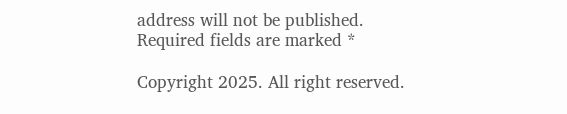address will not be published. Required fields are marked *

Copyright 2025. All right reserved.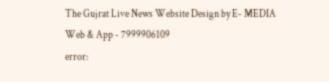The Gujrat Live News Website Design by E- MEDIA Web & App - 7999906109
error: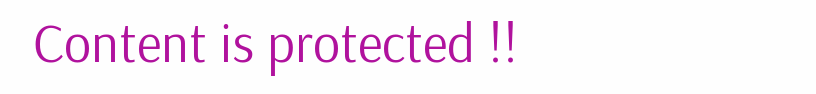Content is protected !!